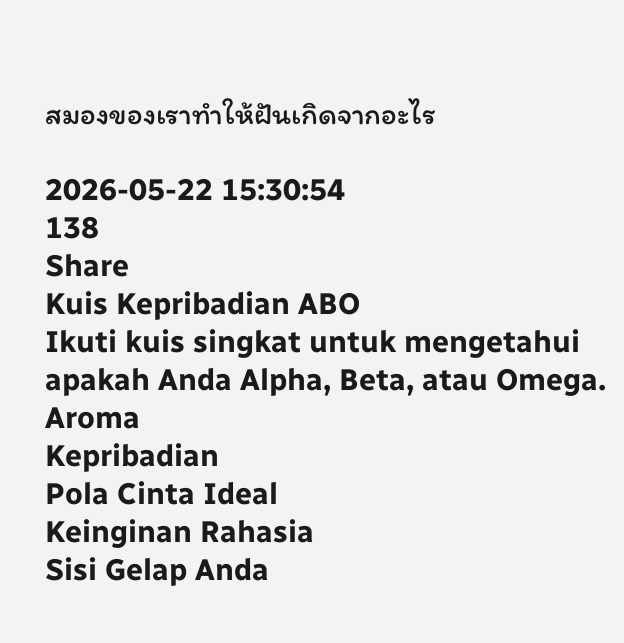สมองของเราทำให้ฝันเกิดจากอะไร

2026-05-22 15:30:54
138
Share
Kuis Kepribadian ABO
Ikuti kuis singkat untuk mengetahui apakah Anda Alpha, Beta, atau Omega.
Aroma
Kepribadian
Pola Cinta Ideal
Keinginan Rahasia
Sisi Gelap Anda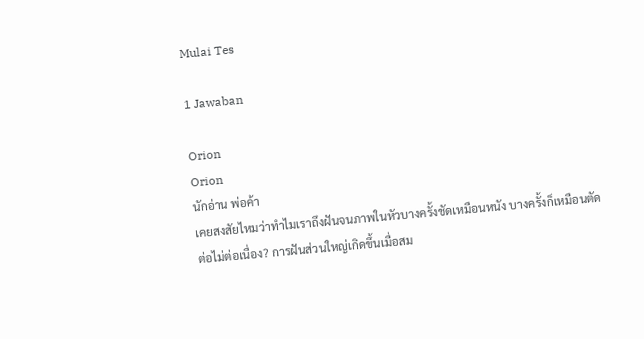Mulai Tes

1 Jawaban

Orion
Orion
นักอ่าน พ่อค้า
เคยสงสัยไหมว่าทำไมเราถึงฝันจนภาพในหัวบางครั้งชัดเหมือนหนัง บางครั้งก็เหมือนตัดต่อไม่ต่อเนื่อง? การฝันส่วนใหญ่เกิดขึ้นเมื่อสม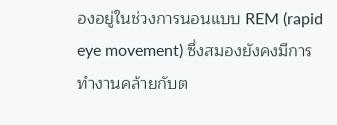องอยู่ในช่วงการนอนแบบ REM (rapid eye movement) ซึ่งสมองยังคงมีการทำงานคล้ายกับต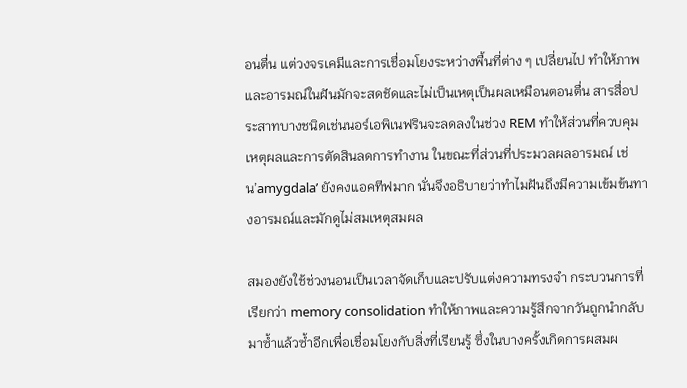อนตื่น แต่วงจรเคมีและการเชื่อมโยงระหว่างพื้นที่ต่าง ๆ เปลี่ยนไป ทำให้ภาพและอารมณ์ในฝันมักจะสดชัดและไม่เป็นเหตุเป็นผลเหมือนตอนตื่น สารสื่อประสาทบางชนิดเช่นนอร์เอพิเนฟรินจะลดลงในช่วง REM ทำให้ส่วนที่ควบคุมเหตุผลและการตัดสินลดการทำงาน ในขณะที่ส่วนที่ประมวลผลอารมณ์ เช่น’amygdala’ ยังคงแอคทีฟมาก นั่นจึงอธิบายว่าทำไมฝันถึงมีความเข้มข้นทางอารมณ์และมักดูไม่สมเหตุสมผล

สมองยังใช้ช่วงนอนเป็นเวลาจัดเก็บและปรับแต่งความทรงจำ กระบวนการที่เรียกว่า memory consolidation ทำให้ภาพและความรู้สึกจากวันถูกนำกลับมาซ้ำแล้วซ้ำอีกเพื่อเชื่อมโยงกับสิ่งที่เรียนรู้ ซึ่งในบางครั้งเกิดการผสมผ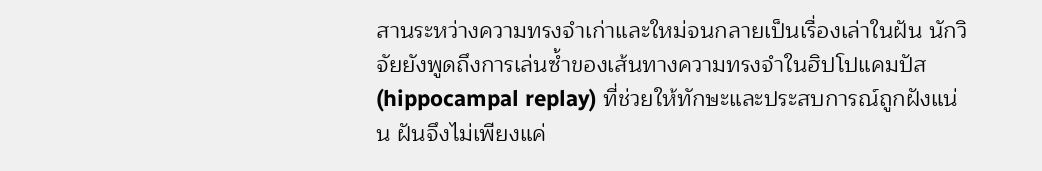สานระหว่างความทรงจำเก่าและใหม่จนกลายเป็นเรื่องเล่าในฝัน นักวิจัยยังพูดถึงการเล่นซ้ำของเส้นทางความทรงจำในฮิปโปแคมปัส (hippocampal replay) ที่ช่วยให้ทักษะและประสบการณ์ถูกฝังแน่น ฝันจึงไม่เพียงแค่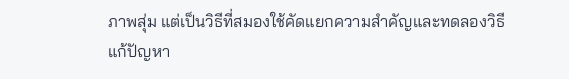ภาพสุ่ม แต่เป็นวิธีที่สมองใช้คัดแยกความสำคัญและทดลองวิธีแก้ปัญหา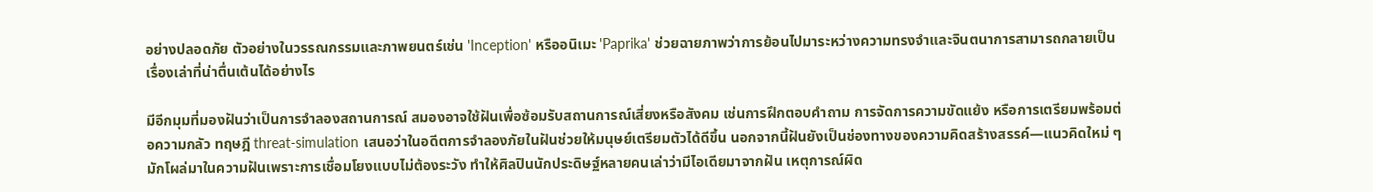อย่างปลอดภัย ตัวอย่างในวรรณกรรมและภาพยนตร์เช่น 'Inception' หรืออนิเมะ 'Paprika' ช่วยฉายภาพว่าการย้อนไปมาระหว่างความทรงจำและจินตนาการสามารถกลายเป็นเรื่องเล่าที่น่าตื่นเต้นได้อย่างไร

มีอีกมุมที่มองฝันว่าเป็นการจำลองสถานการณ์ สมองอาจใช้ฝันเพื่อซ้อมรับสถานการณ์เสี่ยงหรือสังคม เช่นการฝึกตอบคำถาม การจัดการความขัดแย้ง หรือการเตรียมพร้อมต่อความกลัว ทฤษฎี threat-simulation เสนอว่าในอดีตการจำลองภัยในฝันช่วยให้มนุษย์เตรียมตัวได้ดีขึ้น นอกจากนี้ฝันยังเป็นช่องทางของความคิดสร้างสรรค์—แนวคิดใหม่ ๆ มักโผล่มาในความฝันเพราะการเชื่อมโยงแบบไม่ต้องระวัง ทำให้ศิลปินนักประดิษฐ์หลายคนเล่าว่ามีไอเดียมาจากฝัน เหตุการณ์ผิด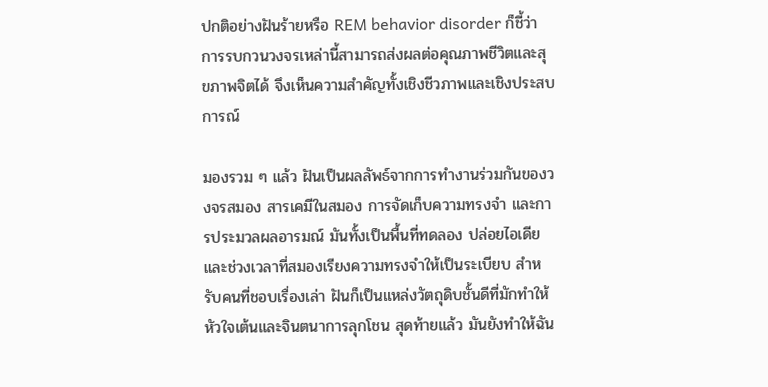ปกติอย่างฝันร้ายหรือ REM behavior disorder ก็ชี้ว่าการรบกวนวงจรเหล่านี้สามารถส่งผลต่อคุณภาพชีวิตและสุขภาพจิตได้ จึงเห็นความสำคัญทั้งเชิงชีวภาพและเชิงประสบการณ์

มองรวม ๆ แล้ว ฝันเป็นผลลัพธ์จากการทำงานร่วมกันของวงจรสมอง สารเคมีในสมอง การจัดเก็บความทรงจำ และการประมวลผลอารมณ์ มันทั้งเป็นพื้นที่ทดลอง ปล่อยไอเดีย และช่วงเวลาที่สมองเรียงความทรงจำให้เป็นระเบียบ สำหรับคนที่ชอบเรื่องเล่า ฝันก็เป็นแหล่งวัตถุดิบชั้นดีที่มักทำให้หัวใจเต้นและจินตนาการลุกโชน สุดท้ายแล้ว มันยังทำให้ฉัน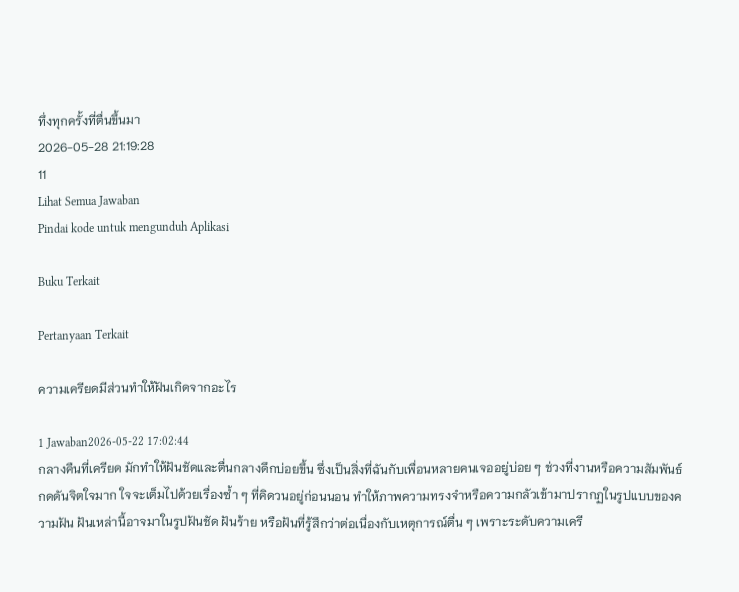ทึ่งทุกครั้งที่ตื่นขึ้นมา
2026-05-28 21:19:28
11
Lihat Semua Jawaban
Pindai kode untuk mengunduh Aplikasi

Buku Terkait

Pertanyaan Terkait

ความเครียดมีส่วนทำให้ฝันเกิดจากอะไร

1 Jawaban2026-05-22 17:02:44
กลางคืนที่เครียด มักทำให้ฝันชัดและตื่นกลางดึกบ่อยขึ้น ซึ่งเป็นสิ่งที่ฉันกับเพื่อนหลายคนเจออยู่บ่อย ๆ ช่วงที่งานหรือความสัมพันธ์กดดันจิตใจมาก ใจจะเต็มไปด้วยเรื่องซ้ำ ๆ ที่คิดวนอยู่ก่อนนอน ทำให้ภาพความทรงจำหรือความกลัวเข้ามาปรากฏในรูปแบบของความฝัน ฝันเหล่านี้อาจมาในรูปฝันชัด ฝันร้าย หรือฝันที่รู้สึกว่าต่อเนื่องกับเหตุการณ์ตื่น ๆ เพราะระดับความเครี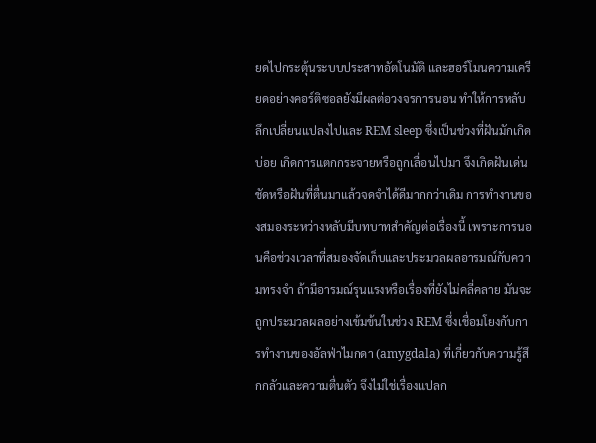ยดไปกระตุ้นระบบประสาทอัตโนมัติ และฮอร์โมนความเครียดอย่างคอร์ติซอลยังมีผลต่อวงจรการนอน ทำให้การหลับลึกเปลี่ยนแปลงไปและ REM sleep ซึ่งเป็นช่วงที่ฝันมักเกิดบ่อย เกิดการแตกกระจายหรือถูกเลื่อนไปมา จึงเกิดฝันเด่นชัดหรือฝันที่ตื่นมาแล้วจดจำได้ดีมากกว่าเดิม การทำงานของสมองระหว่างหลับมีบทบาทสำคัญต่อเรื่องนี้ เพราะการนอนคือช่วงเวลาที่สมองจัดเก็บและประมวลผลอารมณ์กับความทรงจำ ถ้ามีอารมณ์รุนแรงหรือเรื่องที่ยังไม่คลี่คลาย มันจะถูกประมวลผลอย่างเข้มข้นในช่วง REM ซึ่งเชื่อมโยงกับการทำงานของอัลฟ่าไมกดา (amygdala) ที่เกี่ยวกับความรู้สึกกลัวและความตื่นตัว จึงไม่ใช่เรื่องแปลก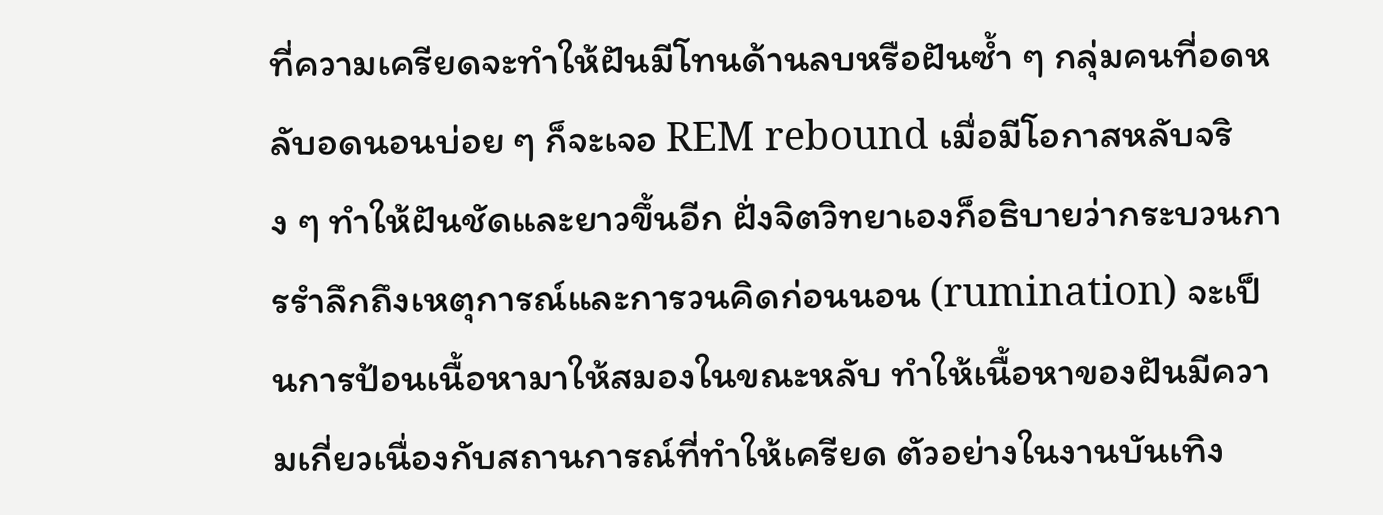ที่ความเครียดจะทำให้ฝันมีโทนด้านลบหรือฝันซ้ำ ๆ กลุ่มคนที่อดหลับอดนอนบ่อย ๆ ก็จะเจอ REM rebound เมื่อมีโอกาสหลับจริง ๆ ทำให้ฝันชัดและยาวขึ้นอีก ฝั่งจิตวิทยาเองก็อธิบายว่ากระบวนการรำลึกถึงเหตุการณ์และการวนคิดก่อนนอน (rumination) จะเป็นการป้อนเนื้อหามาให้สมองในขณะหลับ ทำให้เนื้อหาของฝันมีความเกี่ยวเนื่องกับสถานการณ์ที่ทำให้เครียด ตัวอย่างในงานบันเทิง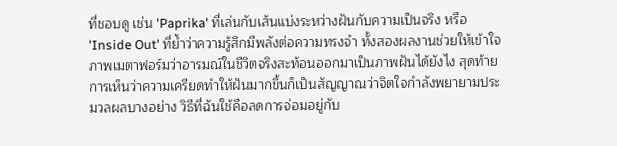ที่ชอบดู เช่น 'Paprika' ที่เล่นกับเส้นแบ่งระหว่างฝันกับความเป็นจริง หรือ 'Inside Out' ที่ย้ำว่าความรู้สึกมีพลังต่อความทรงจำ ทั้งสองผลงานช่วยให้เข้าใจภาพเมตาฟอร์มว่าอารมณ์ในชีวิตจริงสะท้อนออกมาเป็นภาพฝันได้ยังไง สุดท้าย การเห็นว่าความเครียดทำให้ฝันมากขึ้นก็เป็นสัญญาณว่าจิตใจกำลังพยายามประมวลผลบางอย่าง วิธีที่ฉันใช้คือลดการจ่อมอยู่กับ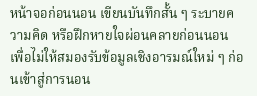หน้าจอก่อนนอน เขียนบันทึกสั้น ๆ ระบายความคิด หรือฝึกหายใจผ่อนคลายก่อนนอน เพื่อไม่ให้สมองรับข้อมูลเชิงอารมณ์ใหม่ ๆ ก่อนเข้าสู่การนอน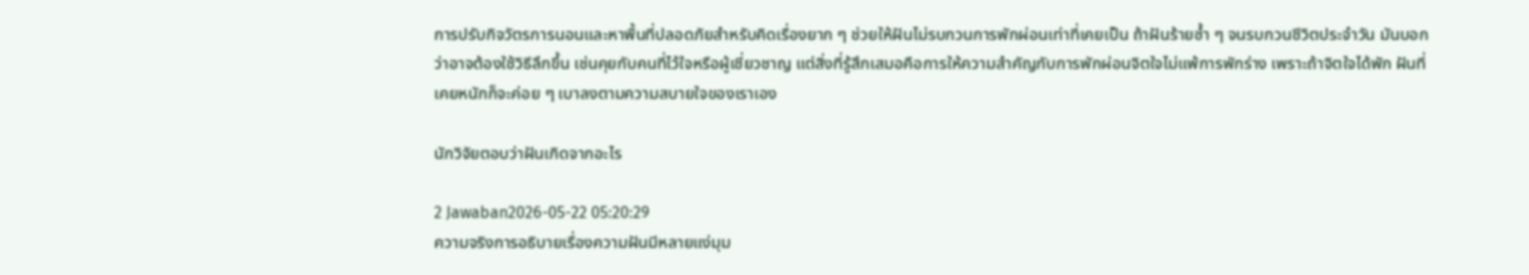การปรับกิจวัตรการนอนและหาพื้นที่ปลอดภัยสำหรับคิดเรื่องยาก ๆ ช่วยให้ฝันไม่รบกวนการพักผ่อนเท่าที่เคยเป็น ถ้าฝันร้ายซ้ำ ๆ จนรบกวนชีวิตประจำวัน มันบอกว่าอาจต้องใช้วิธีลึกขึ้น เช่นคุยกับคนที่ไว้ใจหรือผู้เชี่ยวชาญ แต่สิ่งที่รู้สึกเสมอคือการให้ความสำคัญกับการพักผ่อนจิตใจไม่แพ้การพักร่าง เพราะถ้าจิตใจได้พัก ฝันที่เคยหนักก็จะค่อย ๆ เบาลงตามความสบายใจของเราเอง

นักวิจัยตอบว่าฝันเกิดจากอะไร

2 Jawaban2026-05-22 05:20:29
ความจริงการอธิบายเรื่องความฝันมีหลายแง่มุม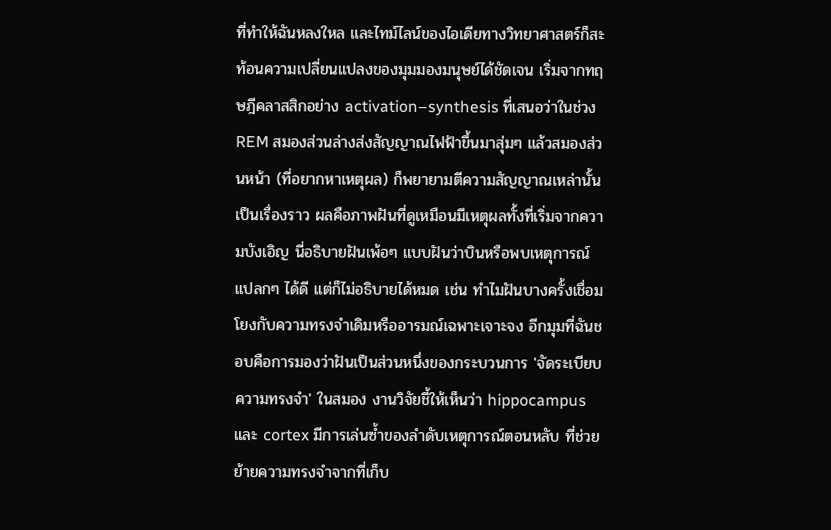ที่ทำให้ฉันหลงใหล และไทม์ไลน์ของไอเดียทางวิทยาศาสตร์ก็สะท้อนความเปลี่ยนแปลงของมุมมองมนุษย์ได้ชัดเจน เริ่มจากทฤษฎีคลาสสิกอย่าง activation–synthesis ที่เสนอว่าในช่วง REM สมองส่วนล่างส่งสัญญาณไฟฟ้าขึ้นมาสุ่มๆ แล้วสมองส่วนหน้า (ที่อยากหาเหตุผล) ก็พยายามตีความสัญญาณเหล่านั้นเป็นเรื่องราว ผลคือภาพฝันที่ดูเหมือนมีเหตุผลทั้งที่เริ่มจากความบังเอิญ นี่อธิบายฝันเพ้อๆ แบบฝันว่าบินหรือพบเหตุการณ์แปลกๆ ได้ดี แต่ก็ไม่อธิบายได้หมด เช่น ทำไมฝันบางครั้งเชื่อมโยงกับความทรงจำเดิมหรืออารมณ์เฉพาะเจาะจง อีกมุมที่ฉันชอบคือการมองว่าฝันเป็นส่วนหนึ่งของกระบวนการ 'จัดระเบียบความทรงจำ' ในสมอง งานวิจัยชี้ให้เห็นว่า hippocampus และ cortex มีการเล่นซ้ำของลำดับเหตุการณ์ตอนหลับ ที่ช่วยย้ายความทรงจำจากที่เก็บ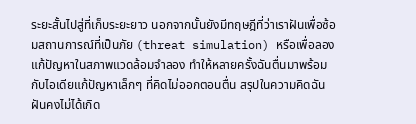ระยะสั้นไปสู่ที่เก็บระยะยาว นอกจากนั้นยังมีทฤษฎีที่ว่าเราฝันเพื่อซ้อมสถานการณ์ที่เป็นภัย (threat simulation) หรือเพื่อลองแก้ปัญหาในสภาพแวดล้อมจำลอง ทำให้หลายครั้งฉันตื่นมาพร้อมกับไอเดียแก้ปัญหาเล็กๆ ที่คิดไม่ออกตอนตื่น สรุปในความคิดฉัน ฝันคงไม่ได้เกิด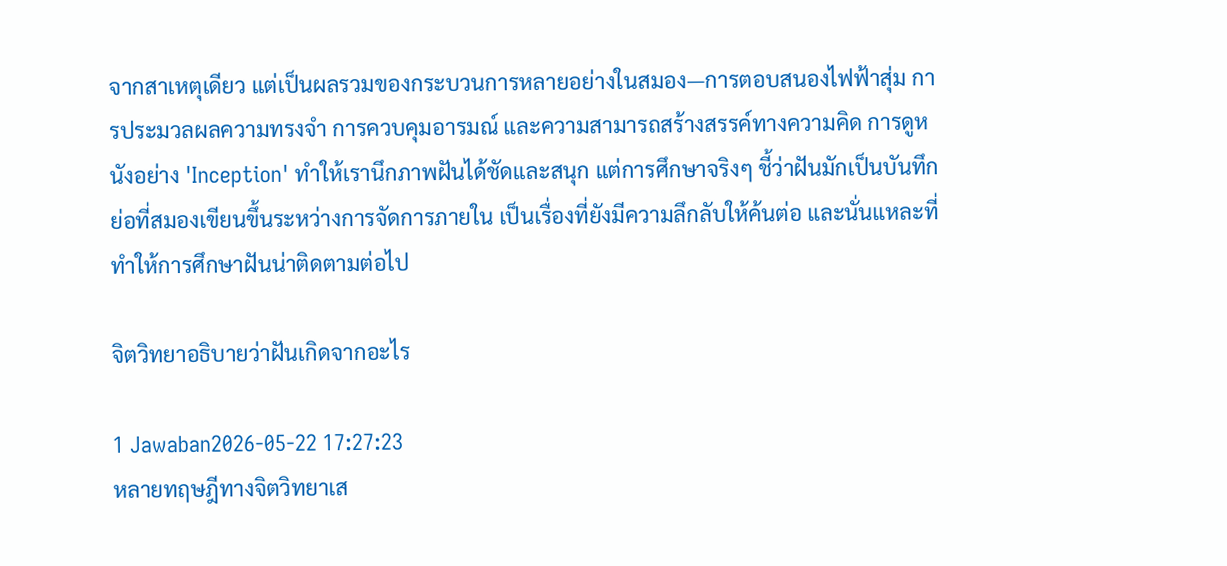จากสาเหตุเดียว แต่เป็นผลรวมของกระบวนการหลายอย่างในสมอง—การตอบสนองไฟฟ้าสุ่ม การประมวลผลความทรงจำ การควบคุมอารมณ์ และความสามารถสร้างสรรค์ทางความคิด การดูหนังอย่าง 'Inception' ทำให้เรานึกภาพฝันได้ชัดและสนุก แต่การศึกษาจริงๆ ชี้ว่าฝันมักเป็นบันทึกย่อที่สมองเขียนขึ้นระหว่างการจัดการภายใน เป็นเรื่องที่ยังมีความลึกลับให้ค้นต่อ และนั่นแหละที่ทำให้การศึกษาฝันน่าติดตามต่อไป

จิตวิทยาอธิบายว่าฝันเกิดจากอะไร

1 Jawaban2026-05-22 17:27:23
หลายทฤษฎีทางจิตวิทยาเส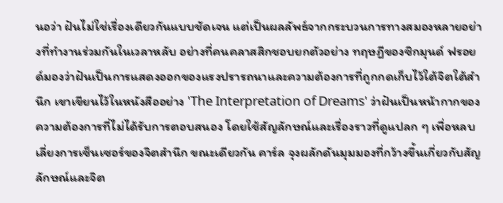นอว่า ฝันไม่ใช่เรื่องเดียวกันแบบชัดเจน แต่เป็นผลลัพธ์จากกระบวนการทางสมองหลายอย่างที่ทำงานร่วมกันในเวลาหลับ อย่างที่คนคลาสสิกชอบยกตัวอย่าง ทฤษฎีของซิกมุนด์ ฟรอยด์มองว่าฝันเป็นการแสดงออกของแรงปรารถนาและความต้องการที่ถูกกดเก็บไว้ใต้จิตใต้สำนึก เขาเขียนไว้ในหนังสืออย่าง 'The Interpretation of Dreams' ว่าฝันเป็นหน้ากากของความต้องการที่ไม่ได้รับการตอบสนอง โดยใช้สัญลักษณ์และเรื่องราวที่ดูแปลก ๆ เพื่อหลบเลี่ยงการเซ็นเซอร์ของจิตสำนึก ขณะเดียวกัน คาร์ล จุงผลักดันมุมมองที่กว้างขึ้นเกี่ยวกับสัญลักษณ์และจิต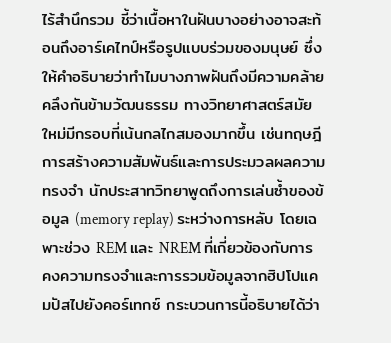ไร้สำนึกรวม ชี้ว่าเนื้อหาในฝันบางอย่างอาจสะท้อนถึงอาร์เคไทป์หรือรูปแบบร่วมของมนุษย์ ซึ่งให้คำอธิบายว่าทำไมบางภาพฝันถึงมีความคล้ายคลึงกันข้ามวัฒนธรรม ทางวิทยาศาสตร์สมัยใหม่มีกรอบที่เน้นกลไกสมองมากขึ้น เช่นทฤษฎีการสร้างความสัมพันธ์และการประมวลผลความทรงจำ นักประสาทวิทยาพูดถึงการเล่นซ้ำของข้อมูล (memory replay) ระหว่างการหลับ โดยเฉพาะช่วง REM และ NREM ที่เกี่ยวข้องกับการคงความทรงจำและการรวมข้อมูลจากฮิปโปแคมปัสไปยังคอร์เทกซ์ กระบวนการนี้อธิบายได้ว่า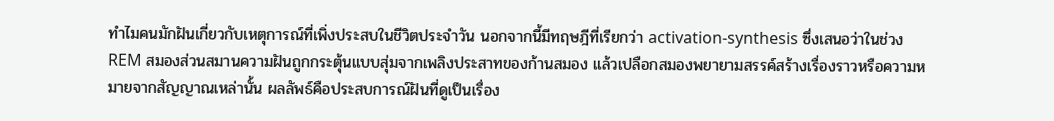ทำไมคนมักฝันเกี่ยวกับเหตุการณ์ที่เพิ่งประสบในชีวิตประจำวัน นอกจากนี้มีทฤษฎีที่เรียกว่า activation-synthesis ซึ่งเสนอว่าในช่วง REM สมองส่วนสมานความฝันถูกกระตุ้นแบบสุ่มจากเพลิงประสาทของก้านสมอง แล้วเปลือกสมองพยายามสรรค์สร้างเรื่องราวหรือความหมายจากสัญญาณเหล่านั้น ผลลัพธ์คือประสบการณ์ฝันที่ดูเป็นเรื่อง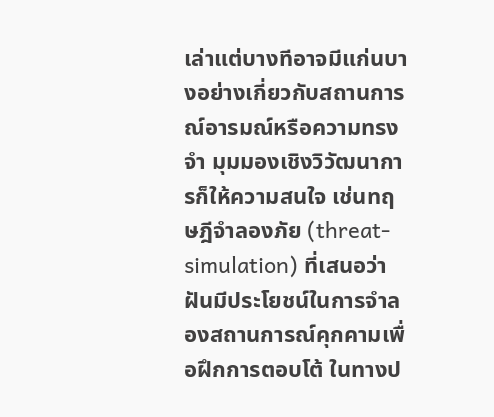เล่าแต่บางทีอาจมีแก่นบางอย่างเกี่ยวกับสถานการณ์อารมณ์หรือความทรงจำ มุมมองเชิงวิวัฒนาการก็ให้ความสนใจ เช่นทฤษฎีจำลองภัย (threat-simulation) ที่เสนอว่าฝันมีประโยชน์ในการจำลองสถานการณ์คุกคามเพื่อฝึกการตอบโต้ ในทางป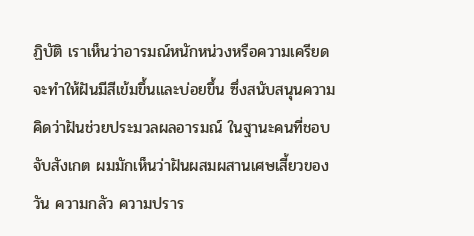ฏิบัติ เราเห็นว่าอารมณ์หนักหน่วงหรือความเครียดจะทำให้ฝันมีสีเข้มขึ้นและบ่อยขึ้น ซึ่งสนับสนุนความคิดว่าฝันช่วยประมวลผลอารมณ์ ในฐานะคนที่ชอบจับสังเกต ผมมักเห็นว่าฝันผสมผสานเศษเสี้ยวของวัน ความกลัว ความปราร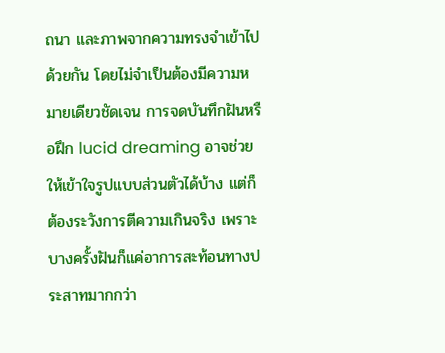ถนา และภาพจากความทรงจำเข้าไปด้วยกัน โดยไม่จำเป็นต้องมีความหมายเดียวชัดเจน การจดบันทึกฝันหรือฝึก lucid dreaming อาจช่วยให้เข้าใจรูปแบบส่วนตัวได้บ้าง แต่ก็ต้องระวังการตีความเกินจริง เพราะบางครั้งฝันก็แค่อาการสะท้อนทางประสาทมากกว่า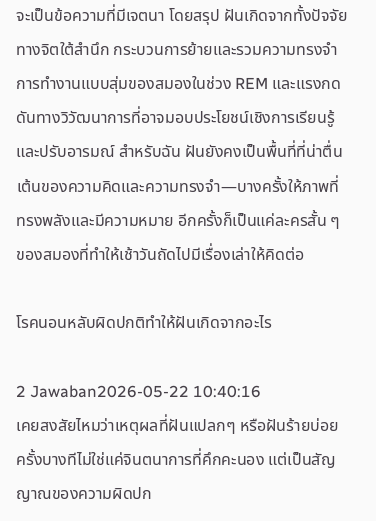จะเป็นข้อความที่มีเจตนา โดยสรุป ฝันเกิดจากทั้งปัจจัยทางจิตใต้สำนึก กระบวนการย้ายและรวมความทรงจำ การทำงานแบบสุ่มของสมองในช่วง REM และแรงกดดันทางวิวัฒนาการที่อาจมอบประโยชน์เชิงการเรียนรู้และปรับอารมณ์ สำหรับฉัน ฝันยังคงเป็นพื้นที่ที่น่าตื่นเต้นของความคิดและความทรงจำ—บางครั้งให้ภาพที่ทรงพลังและมีความหมาย อีกครั้งก็เป็นแค่ละครสั้น ๆ ของสมองที่ทำให้เช้าวันถัดไปมีเรื่องเล่าให้คิดต่อ

โรคนอนหลับผิดปกติทำให้ฝันเกิดจากอะไร

2 Jawaban2026-05-22 10:40:16
เคยสงสัยไหมว่าเหตุผลที่ฝันแปลกๆ หรือฝันร้ายบ่อยครั้งบางทีไม่ใช่แค่จินตนาการที่คึกคะนอง แต่เป็นสัญญาณของความผิดปก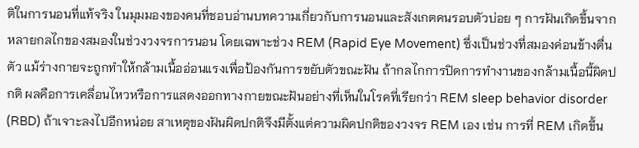ติในการนอนที่แท้จริง ในมุมมองของคนที่ชอบอ่านบทความเกี่ยวกับการนอนและสังเกตคนรอบตัวบ่อย ๆ การฝันเกิดขึ้นจากหลายกลไกของสมองในช่วงวงจรการนอน โดยเฉพาะช่วง REM (Rapid Eye Movement) ซึ่งเป็นช่วงที่สมองค่อนข้างตื่นตัว แม้ร่างกายจะถูกทำให้กล้ามเนื้ออ่อนแรงเพื่อป้องกันการขยับตัวขณะฝัน ถ้ากลไกการปิดการทำงานของกล้ามเนื้อนี้ผิดปกติ ผลคือการเคลื่อนไหวหรือการแสดงออกทางกายขณะฝันอย่างที่เห็นในโรคที่เรียกว่า REM sleep behavior disorder (RBD) ถ้าเจาะลงไปอีกหน่อย สาเหตุของฝันผิดปกติจึงมีตั้งแต่ความผิดปกติของวงจร REM เอง เช่น การที่ REM เกิดขึ้น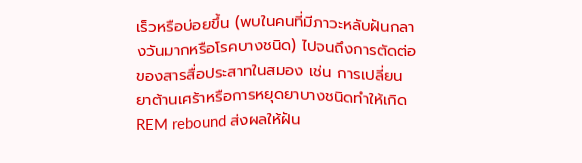เร็วหรือบ่อยขึ้น (พบในคนที่มีภาวะหลับฝันกลางวันมากหรือโรคบางชนิด) ไปจนถึงการตัดต่อของสารสื่อประสาทในสมอง เช่น การเปลี่ยนยาต้านเศร้าหรือการหยุดยาบางชนิดทำให้เกิด REM rebound ส่งผลให้ฝัน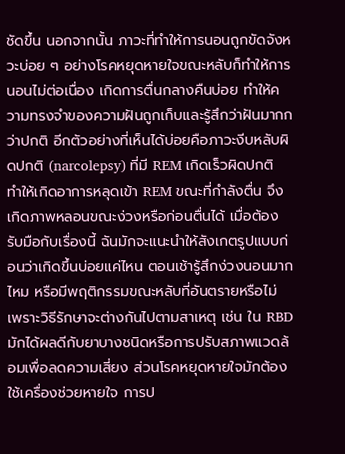ชัดขึ้น นอกจากนั้น ภาวะที่ทำให้การนอนถูกขัดจังหวะบ่อย ๆ อย่างโรคหยุดหายใจขณะหลับก็ทำให้การนอนไม่ต่อเนื่อง เกิดการตื่นกลางคืนบ่อย ทำให้ความทรงจำของความฝันถูกเก็บและรู้สึกว่าฝันมากกว่าปกติ อีกตัวอย่างที่เห็นได้บ่อยคือภาวะงีบหลับผิดปกติ (narcolepsy) ที่มี REM เกิดเร็วผิดปกติ ทำให้เกิดอาการหลุดเข้า REM ขณะที่กำลังตื่น จึงเกิดภาพหลอนขณะง่วงหรือก่อนตื่นได้ เมื่อต้องรับมือกับเรื่องนี้ ฉันมักจะแนะนำให้สังเกตรูปแบบก่อนว่าเกิดขึ้นบ่อยแค่ไหน ตอนเช้ารู้สึกง่วงนอนมากไหม หรือมีพฤติกรรมขณะหลับที่อันตรายหรือไม่ เพราะวิธีรักษาจะต่างกันไปตามสาเหตุ เช่น ใน RBD มักได้ผลดีกับยาบางชนิดหรือการปรับสภาพแวดล้อมเพื่อลดความเสี่ยง ส่วนโรคหยุดหายใจมักต้องใช้เครื่องช่วยหายใจ การป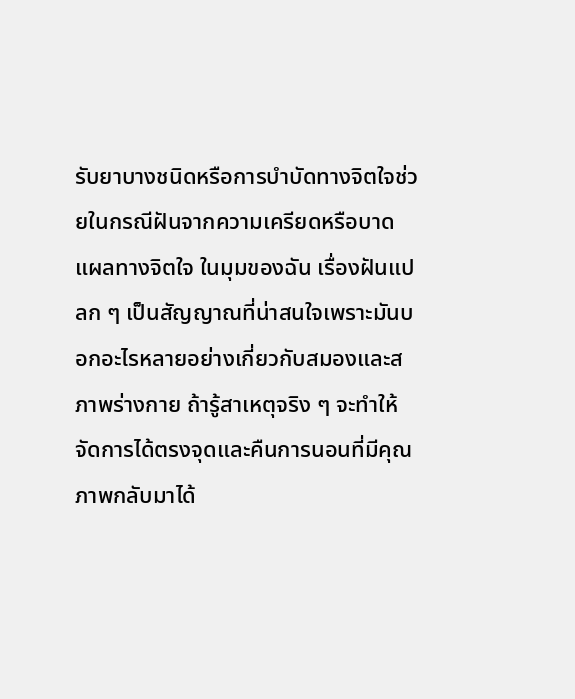รับยาบางชนิดหรือการบำบัดทางจิตใจช่วยในกรณีฝันจากความเครียดหรือบาดแผลทางจิตใจ ในมุมของฉัน เรื่องฝันแปลก ๆ เป็นสัญญาณที่น่าสนใจเพราะมันบอกอะไรหลายอย่างเกี่ยวกับสมองและสภาพร่างกาย ถ้ารู้สาเหตุจริง ๆ จะทำให้จัดการได้ตรงจุดและคืนการนอนที่มีคุณภาพกลับมาได้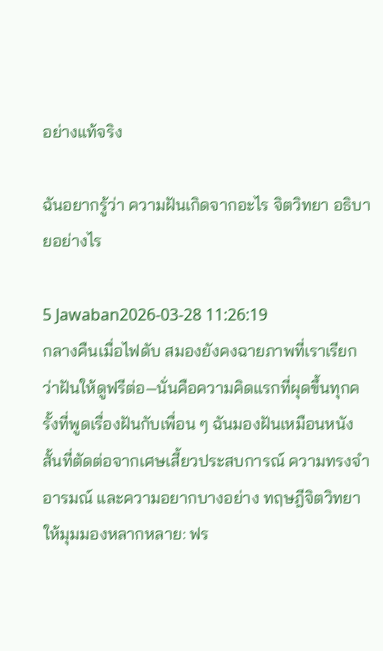อย่างแท้จริง

ฉันอยากรู้ว่า ความฝันเกิดจากอะไร จิตวิทยา อธิบายอย่างไร

5 Jawaban2026-03-28 11:26:19
กลางคืนเมื่อไฟดับ สมองยังคงฉายภาพที่เราเรียกว่าฝันให้ดูฟรีต่อ—นั่นคือความคิดแรกที่ผุดขึ้นทุกครั้งที่พูดเรื่องฝันกับเพื่อน ๆ ฉันมองฝันเหมือนหนังสั้นที่ตัดต่อจากเศษเสี้ยวประสบการณ์ ความทรงจำ อารมณ์ และความอยากบางอย่าง ทฤษฎีจิตวิทยาให้มุมมองหลากหลาย: ฟร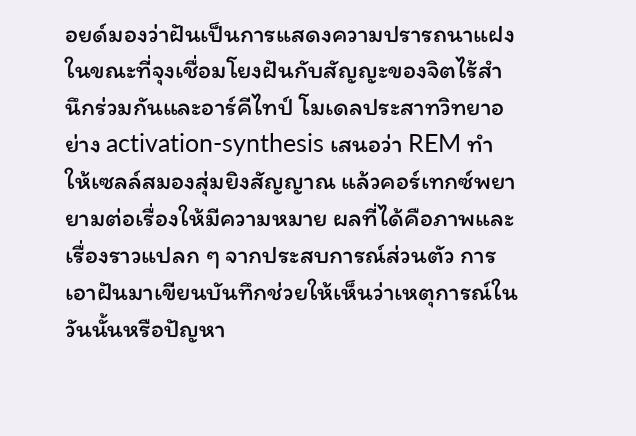อยด์มองว่าฝันเป็นการแสดงความปรารถนาแฝง ในขณะที่จุงเชื่อมโยงฝันกับสัญญะของจิตไร้สำนึกร่วมกันและอาร์คีไทป์ โมเดลประสาทวิทยาอย่าง activation-synthesis เสนอว่า REM ทำให้เซลล์สมองสุ่มยิงสัญญาณ แล้วคอร์เทกซ์พยายามต่อเรื่องให้มีความหมาย ผลที่ได้คือภาพและเรื่องราวแปลก ๆ จากประสบการณ์ส่วนตัว การเอาฝันมาเขียนบันทึกช่วยให้เห็นว่าเหตุการณ์ในวันนั้นหรือปัญหา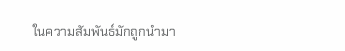ในความสัมพันธ์มักถูกนำมา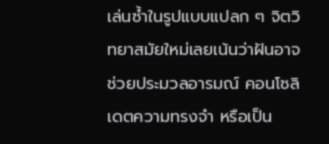เล่นซ้ำในรูปแบบแปลก ๆ จิตวิทยาสมัยใหม่เลยเน้นว่าฝันอาจช่วยประมวลอารมณ์ คอนโซลิเดตความทรงจำ หรือเป็น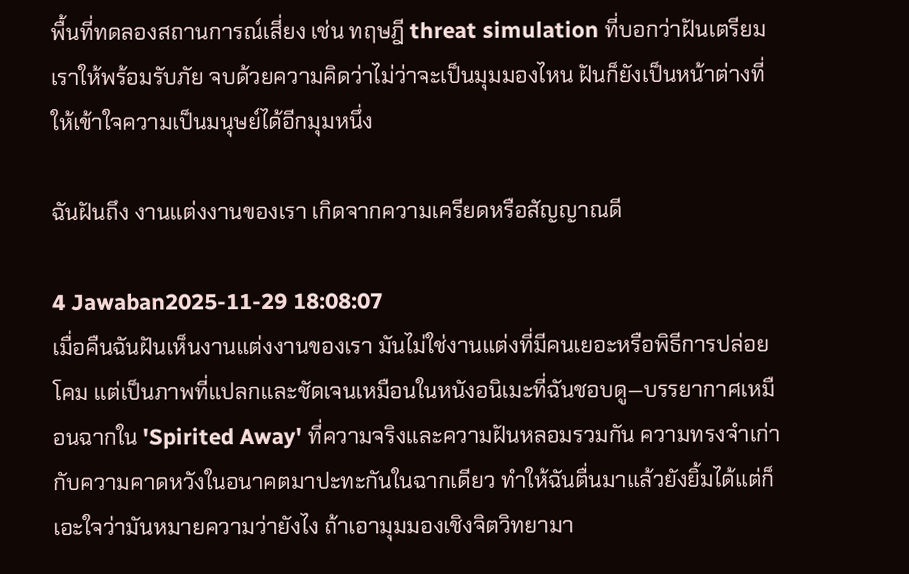พื้นที่ทดลองสถานการณ์เสี่ยง เช่น ทฤษฎี threat simulation ที่บอกว่าฝันเตรียมเราให้พร้อมรับภัย จบด้วยความคิดว่าไม่ว่าจะเป็นมุมมองไหน ฝันก็ยังเป็นหน้าต่างที่ให้เข้าใจความเป็นมนุษย์ได้อีกมุมหนึ่ง

ฉันฝันถึง งานแต่งงานของเรา เกิดจากความเครียดหรือสัญญาณดี

4 Jawaban2025-11-29 18:08:07
เมื่อคืนฉันฝันเห็นงานแต่งงานของเรา มันไม่ใช่งานแต่งที่มีคนเยอะหรือพิธีการปล่อยโคม แต่เป็นภาพที่แปลกและชัดเจนเหมือนในหนังอนิเมะที่ฉันชอบดู—บรรยากาศเหมือนฉากใน 'Spirited Away' ที่ความจริงและความฝันหลอมรวมกัน ความทรงจำเก่ากับความคาดหวังในอนาคตมาปะทะกันในฉากเดียว ทำให้ฉันตื่นมาแล้วยังยิ้มได้แต่ก็เอะใจว่ามันหมายความว่ายังไง ถ้าเอามุมมองเชิงจิตวิทยามา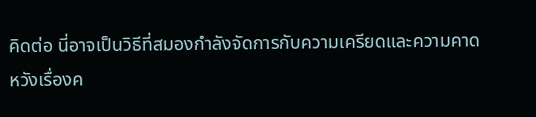คิดต่อ นี่อาจเป็นวิธีที่สมองกำลังจัดการกับความเครียดและความคาดหวังเรื่องค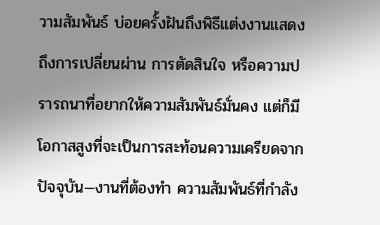วามสัมพันธ์ บ่อยครั้งฝันถึงพิธีแต่งงานแสดงถึงการเปลี่ยนผ่าน การตัดสินใจ หรือความปรารถนาที่อยากให้ความสัมพันธ์มั่นคง แต่ก็มีโอกาสสูงที่จะเป็นการสะท้อนความเครียดจากปัจจุบัน—งานที่ต้องทำ ความสัมพันธ์ที่กำลัง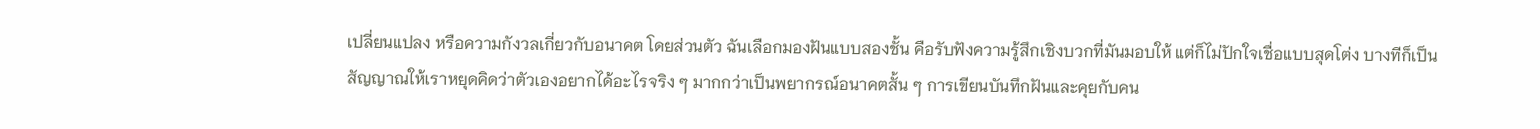เปลี่ยนแปลง หรือความกังวลเกี่ยวกับอนาคต โดยส่วนตัว ฉันเลือกมองฝันแบบสองชั้น คือรับฟังความรู้สึกเชิงบวกที่มันมอบให้ แต่ก็ไม่ปักใจเชื่อแบบสุดโต่ง บางทีก็เป็นสัญญาณให้เราหยุดคิดว่าตัวเองอยากได้อะไรจริง ๆ มากกว่าเป็นพยากรณ์อนาคตสั้น ๆ การเขียนบันทึกฝันและคุยกับคน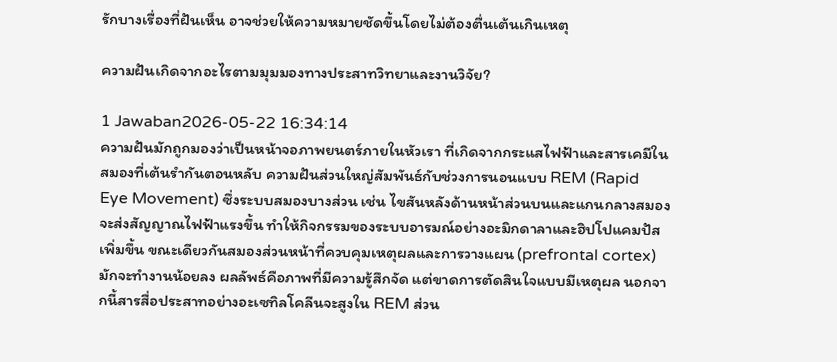รักบางเรื่องที่ฝันเห็น อาจช่วยให้ความหมายชัดขึ้นโดยไม่ต้องตื่นเต้นเกินเหตุ

ความฝันเกิดจากอะไรตามมุมมองทางประสาทวิทยาและงานวิจัย?

1 Jawaban2026-05-22 16:34:14
ความฝันมักถูกมองว่าเป็นหน้าจอภาพยนตร์ภายในหัวเรา ที่เกิดจากกระแสไฟฟ้าและสารเคมีในสมองที่เต้นรำกันตอนหลับ ความฝันส่วนใหญ่สัมพันธ์กับช่วงการนอนแบบ REM (Rapid Eye Movement) ซึ่งระบบสมองบางส่วน เช่น ไขสันหลังด้านหน้าส่วนบนและแกนกลางสมอง จะส่งสัญญาณไฟฟ้าแรงขึ้น ทำให้กิจกรรมของระบบอารมณ์อย่างอะมิกดาลาและฮิปโปแคมปัสเพิ่มขึ้น ขณะเดียวกันสมองส่วนหน้าที่ควบคุมเหตุผลและการวางแผน (prefrontal cortex) มักจะทำงานน้อยลง ผลลัพธ์คือภาพที่มีความรู้สึกจัด แต่ขาดการตัดสินใจแบบมีเหตุผล นอกจากนี้สารสื่อประสาทอย่างอะเซทิลโคลีนจะสูงใน REM ส่วน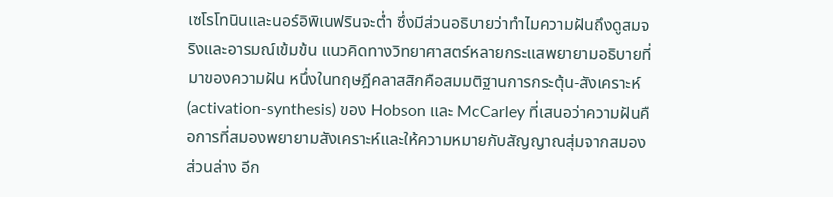เซโรโทนินและนอร์อิพิเนฟรินจะต่ำ ซึ่งมีส่วนอธิบายว่าทำไมความฝันถึงดูสมจริงและอารมณ์เข้มข้น แนวคิดทางวิทยาศาสตร์หลายกระแสพยายามอธิบายที่มาของความฝัน หนึ่งในทฤษฎีคลาสสิกคือสมมติฐานการกระตุ้น-สังเคราะห์ (activation-synthesis) ของ Hobson และ McCarley ที่เสนอว่าความฝันคือการที่สมองพยายามสังเคราะห์และให้ความหมายกับสัญญาณสุ่มจากสมองส่วนล่าง อีก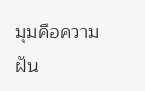มุมคือความฝัน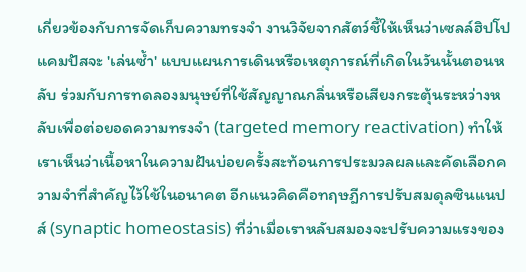เกี่ยวข้องกับการจัดเก็บความทรงจำ งานวิจัยจากสัตว์ชี้ให้เห็นว่าเซลล์ฮิปโปแคมปัสจะ 'เล่นซ้ำ' แบบแผนการเดินหรือเหตุการณ์ที่เกิดในวันนั้นตอนหลับ ร่วมกับการทดลองมนุษย์ที่ใช้สัญญาณกลิ่นหรือเสียงกระตุ้นระหว่างหลับเพื่อต่อยอดความทรงจำ (targeted memory reactivation) ทำให้เราเห็นว่าเนื้อหาในความฝันบ่อยครั้งสะท้อนการประมวลผลและคัดเลือกความจำที่สำคัญไว้ใช้ในอนาคต อีกแนวคิดคือทฤษฎีการปรับสมดุลซินแนปส์ (synaptic homeostasis) ที่ว่าเมื่อเราหลับสมองจะปรับความแรงของ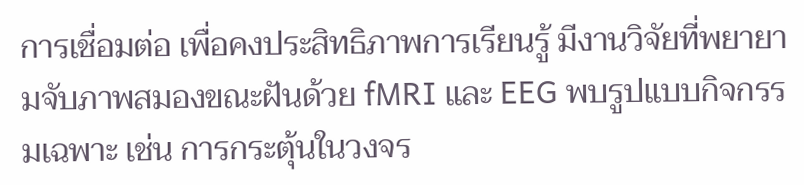การเชื่อมต่อ เพื่อคงประสิทธิภาพการเรียนรู้ มีงานวิจัยที่พยายามจับภาพสมองขณะฝันด้วย fMRI และ EEG พบรูปแบบกิจกรรมเฉพาะ เช่น การกระตุ้นในวงจร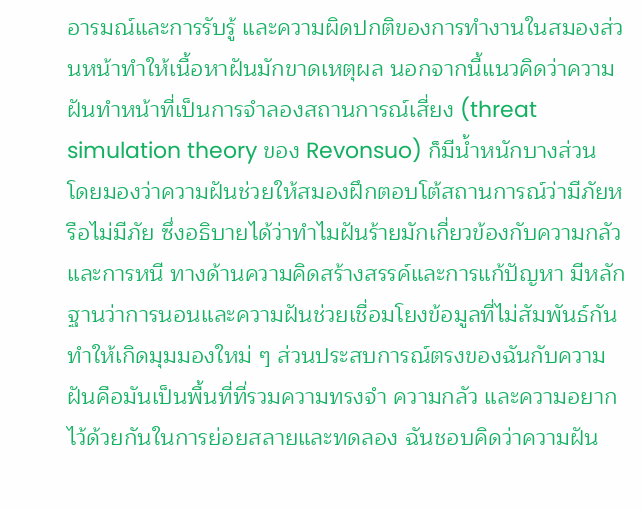อารมณ์และการรับรู้ และความผิดปกติของการทำงานในสมองส่วนหน้าทำให้เนื้อหาฝันมักขาดเหตุผล นอกจากนี้แนวคิดว่าความฝันทำหน้าที่เป็นการจำลองสถานการณ์เสี่ยง (threat simulation theory ของ Revonsuo) ก็มีน้ำหนักบางส่วน โดยมองว่าความฝันช่วยให้สมองฝึกตอบโต้สถานการณ์ว่ามีภัยหรือไม่มีภัย ซึ่งอธิบายได้ว่าทำไมฝันร้ายมักเกี่ยวข้องกับความกลัวและการหนี ทางด้านความคิดสร้างสรรค์และการแก้ปัญหา มีหลักฐานว่าการนอนและความฝันช่วยเชื่อมโยงข้อมูลที่ไม่สัมพันธ์กัน ทำให้เกิดมุมมองใหม่ ๆ ส่วนประสบการณ์ตรงของฉันกับความฝันคือมันเป็นพื้นที่ที่รวมความทรงจำ ความกลัว และความอยากไว้ด้วยกันในการย่อยสลายและทดลอง ฉันชอบคิดว่าความฝัน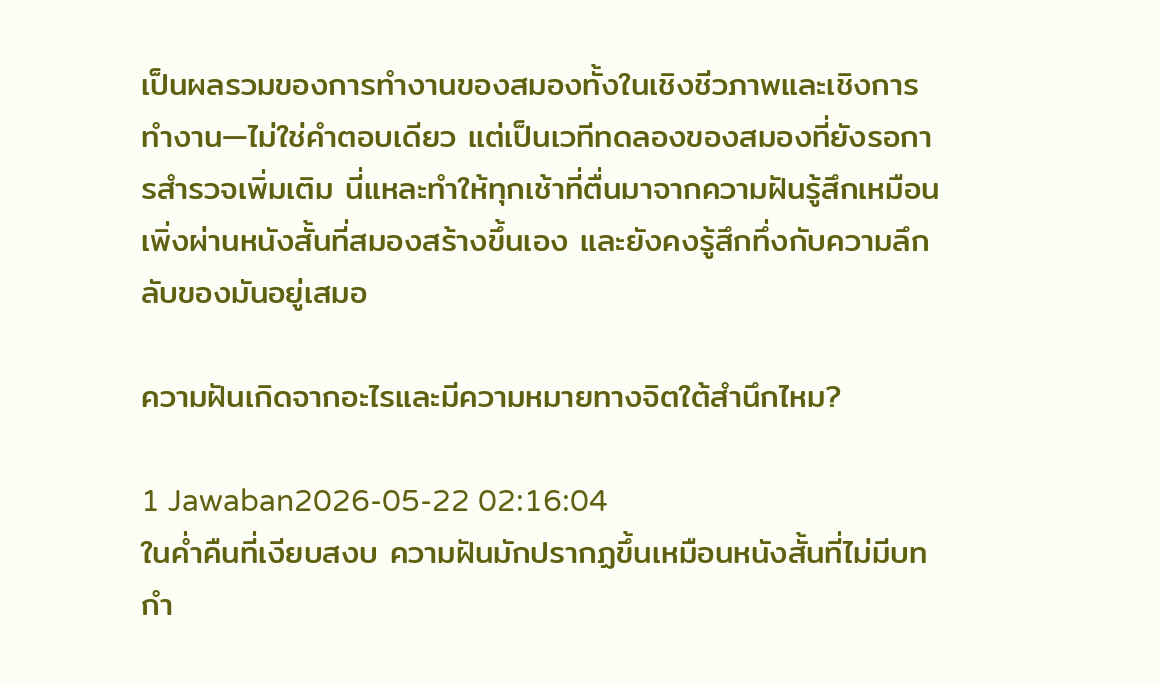เป็นผลรวมของการทำงานของสมองทั้งในเชิงชีวภาพและเชิงการทำงาน—ไม่ใช่คำตอบเดียว แต่เป็นเวทีทดลองของสมองที่ยังรอการสำรวจเพิ่มเติม นี่แหละทำให้ทุกเช้าที่ตื่นมาจากความฝันรู้สึกเหมือนเพิ่งผ่านหนังสั้นที่สมองสร้างขึ้นเอง และยังคงรู้สึกทึ่งกับความลึกลับของมันอยู่เสมอ

ความฝันเกิดจากอะไรและมีความหมายทางจิตใต้สำนึกไหม?

1 Jawaban2026-05-22 02:16:04
ในค่ำคืนที่เงียบสงบ ความฝันมักปรากฏขึ้นเหมือนหนังสั้นที่ไม่มีบทกำ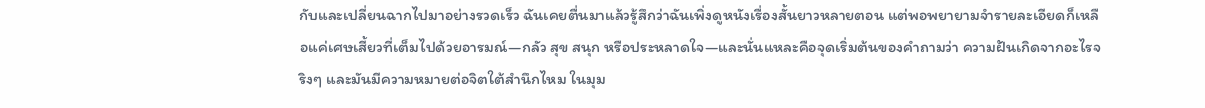กับและเปลี่ยนฉากไปมาอย่างรวดเร็ว ฉันเคยตื่นมาแล้วรู้สึกว่าฉันเพิ่งดูหนังเรื่องสั้นยาวหลายตอน แต่พอพยายามจำรายละเอียดก็เหลือแค่เศษเสี้ยวที่เต็มไปด้วยอารมณ์—กลัว สุข สนุก หรือประหลาดใจ—และนั่นแหละคือจุดเริ่มต้นของคำถามว่า ความฝันเกิดจากอะไรจริงๆ และมันมีความหมายต่อจิตใต้สำนึกไหม ในมุม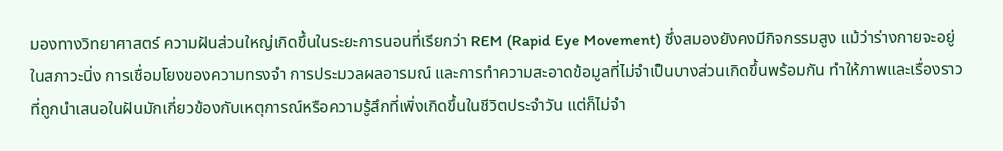มองทางวิทยาศาสตร์ ความฝันส่วนใหญ่เกิดขึ้นในระยะการนอนที่เรียกว่า REM (Rapid Eye Movement) ซึ่งสมองยังคงมีกิจกรรมสูง แม้ว่าร่างกายจะอยู่ในสภาวะนิ่ง การเชื่อมโยงของความทรงจำ การประมวลผลอารมณ์ และการทำความสะอาดข้อมูลที่ไม่จำเป็นบางส่วนเกิดขึ้นพร้อมกัน ทำให้ภาพและเรื่องราวที่ถูกนำเสนอในฝันมักเกี่ยวข้องกับเหตุการณ์หรือความรู้สึกที่เพิ่งเกิดขึ้นในชีวิตประจำวัน แต่ก็ไม่จำ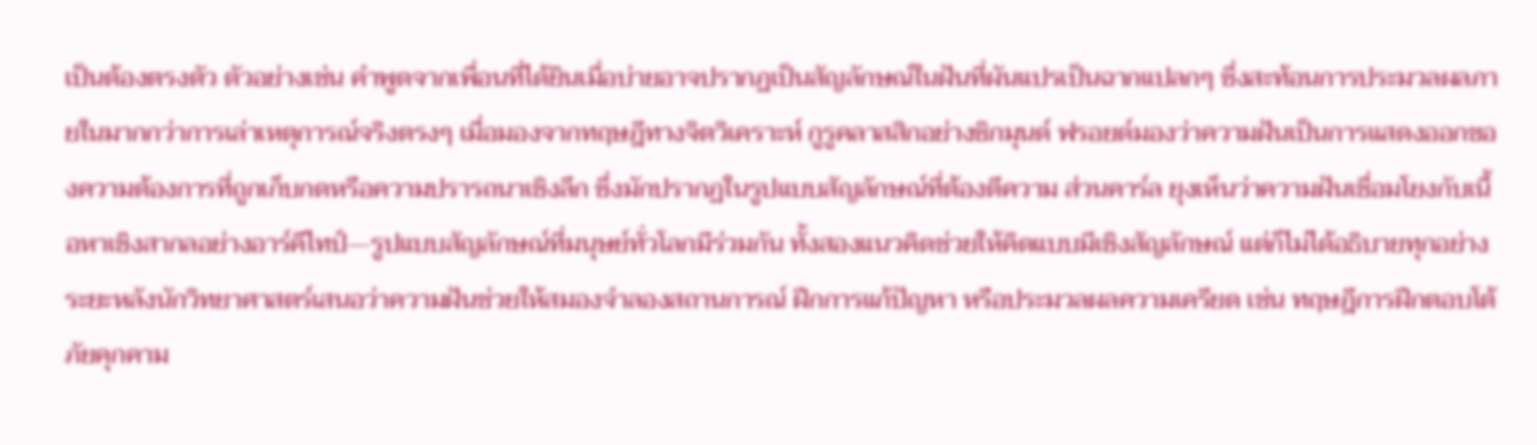เป็นต้องตรงตัว ตัวอย่างเช่น คำพูดจากเพื่อนที่ได้ยินเมื่อบ่ายอาจปรากฏเป็นสัญลักษณ์ในฝันที่ผันแปรเป็นฉากแปลกๆ ซึ่งสะท้อนการประมวลผลภายในมากกว่าการเล่าเหตุการณ์จริงตรงๆ เมื่อมองจากทฤษฎีทางจิตวิเคราะห์ กูรูคลาสสิกอย่างซิกมุนด์ ฟรอยด์มองว่าความฝันเป็นการแสดงออกของความต้องการที่ถูกเก็บกดหรือความปรารถนาเชิงลึก ซึ่งมักปรากฏในรูปแบบสัญลักษณ์ที่ต้องตีความ ส่วนคาร์ล ยุงเห็นว่าความฝันเชื่อมโยงกับเนื้อหาเชิงสากลอย่างอาร์คีไทป์—รูปแบบสัญลักษณ์ที่มนุษย์ทั่วโลกมีร่วมกัน ทั้งสองแนวคิดช่วยให้คิดแบบมีเชิงสัญลักษณ์ แต่ก็ไม่ได้อธิบายทุกอย่าง ระยะหลังนักวิทยาศาสตร์เสนอว่าความฝันช่วยให้สมองจำลองสถานการณ์ ฝึกการแก้ปัญหา หรือประมวลผลความเครียด เช่น ทฤษฎีการฝึกตอบโต้ภัยคุกคาม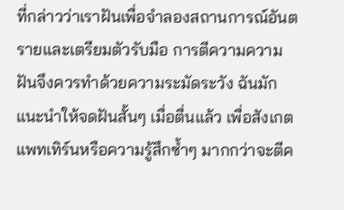ที่กล่าวว่าเราฝันเพื่อจำลองสถานการณ์อันตรายและเตรียมตัวรับมือ การตีความความฝันจึงควรทำด้วยความระมัดระวัง ฉันมักแนะนำให้จดฝันสั้นๆ เมื่อตื่นแล้ว เพื่อสังเกตแพทเทิร์นหรือความรู้สึกซ้ำๆ มากกว่าจะตีค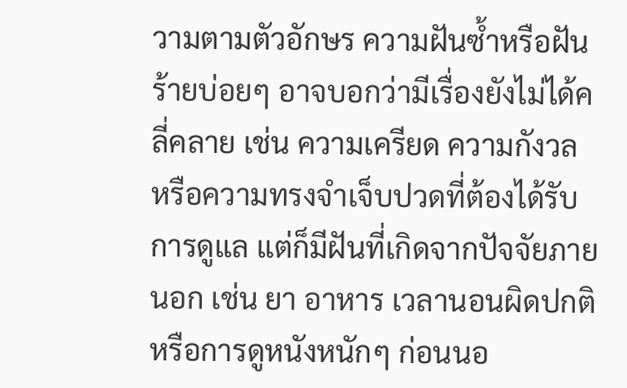วามตามตัวอักษร ความฝันซ้ำหรือฝันร้ายบ่อยๆ อาจบอกว่ามีเรื่องยังไม่ได้คลี่คลาย เช่น ความเครียด ความกังวล หรือความทรงจำเจ็บปวดที่ต้องได้รับการดูแล แต่ก็มีฝันที่เกิดจากปัจจัยภายนอก เช่น ยา อาหาร เวลานอนผิดปกติ หรือการดูหนังหนักๆ ก่อนนอ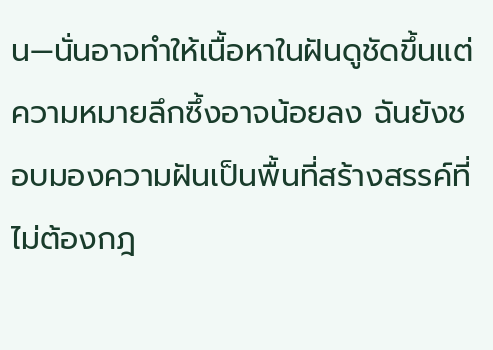น—นั่นอาจทำให้เนื้อหาในฝันดูชัดขึ้นแต่ความหมายลึกซึ้งอาจน้อยลง ฉันยังชอบมองความฝันเป็นพื้นที่สร้างสรรค์ที่ไม่ต้องกฎ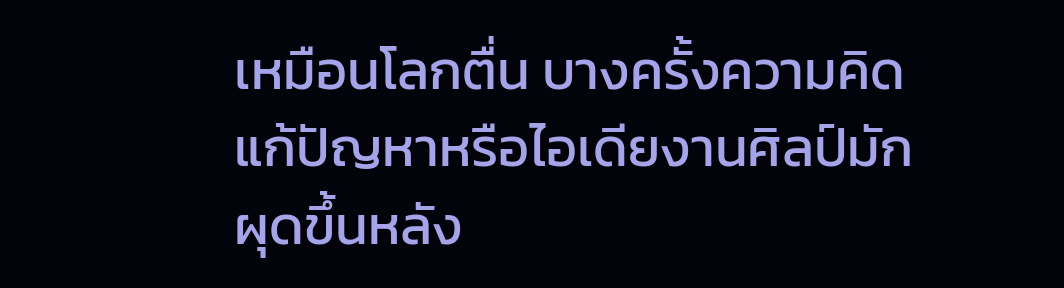เหมือนโลกตื่น บางครั้งความคิดแก้ปัญหาหรือไอเดียงานศิลป์มักผุดขึ้นหลัง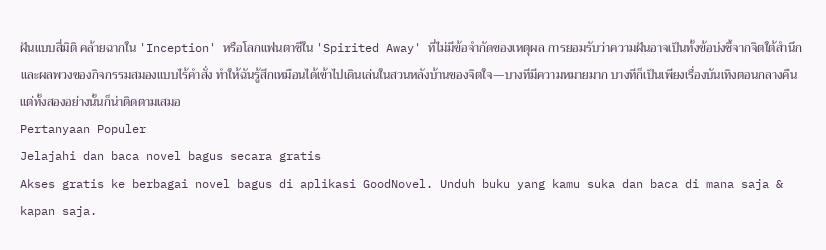ฝันแบบสี่มิติ คล้ายฉากใน 'Inception' หรือโลกแฟนตาซีใน 'Spirited Away' ที่ไม่มีข้อจำกัดของเหตุผล การยอมรับว่าความฝันอาจเป็นทั้งข้อบ่งชี้จากจิตใต้สำนึกและผลพวงของกิจกรรมสมองแบบไร้คำสั่ง ทำให้ฉันรู้สึกเหมือนได้เข้าไปเดินเล่นในสวนหลังบ้านของจิตใจ—บางทีมีความหมายมาก บางทีก็เป็นเพียงเรื่องบันเทิงตอนกลางคืน แต่ทั้งสองอย่างนั้นก็น่าติดตามเสมอ
Pertanyaan Populer
Jelajahi dan baca novel bagus secara gratis
Akses gratis ke berbagai novel bagus di aplikasi GoodNovel. Unduh buku yang kamu suka dan baca di mana saja & kapan saja.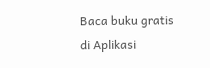Baca buku gratis di Aplikasi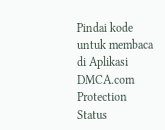Pindai kode untuk membaca di Aplikasi
DMCA.com Protection Status